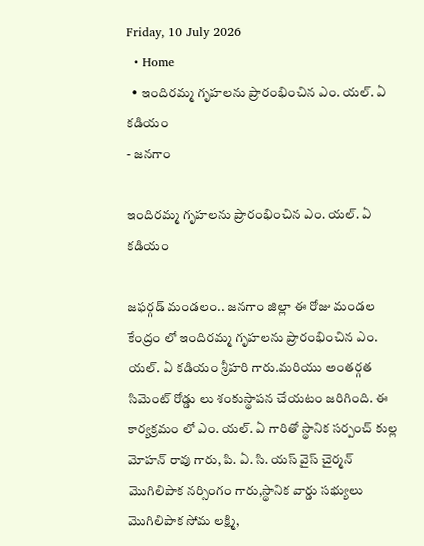Friday, 10 July 2026
  • Home
  • ఇందిరమ్మ గృహలను ప్రారంభించిన ఎం. యల్. ఏ కడియం
- జనగాం

ఇందిరమ్మ గృహలను ప్రారంభించిన ఎం. యల్. ఏ కడియం

జఫర్గడ్ మండలం.. జనగాం జిల్లా ఈ రోజు మండల కేంద్రం లో ఇందిరమ్మ గృహలను ప్రారంభించిన ఎం. యల్. ఏ కడియం శ్రీహరి గారు.మరియు అంతర్గత సిమెంట్ రోడ్డు లు శంకుస్థాపన చేయటం జరిగింది. ఈ కార్యక్రమం లో ఎం. యల్. ఏ గారితో స్థానిక సర్పంచ్ కుల్ల మోహన్ రావు గారు, పి. ఏ. సి. యస్ వైస్ చైర్మన్ మొగిలిపాక నర్సింగం గారు,స్థానిక వార్డు సభ్యులు మొగిలిపాక సోమ లక్ష్మి,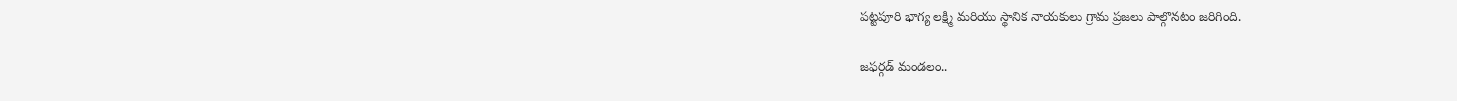పట్టపూరి భాగ్య లక్ష్మి మరియు స్థానిక నాయకులు గ్రామ ప్రజలు పాల్గొనటం జరిగింది.

జఫర్గడ్ మండలం..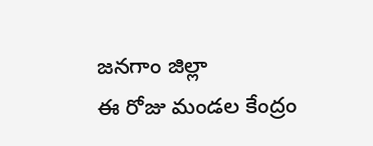జనగాం జిల్లా
ఈ రోజు మండల కేంద్రం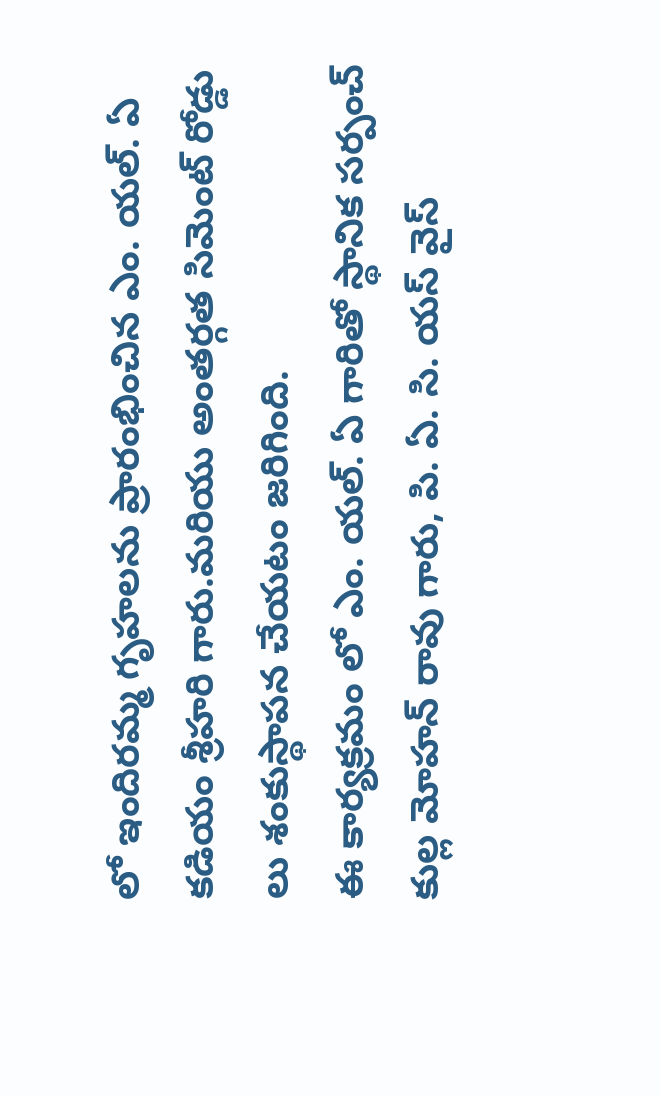లో ఇందిరమ్మ గృహలను ప్రారంభించిన ఎం. యల్. ఏ కడియం శ్రీహరి గారు.మరియు అంతర్గత సిమెంట్ రోడ్డు లు శంకుస్థాపన చేయటం జరిగింది.
ఈ కార్యక్రమం లో ఎం. యల్. ఏ గారితో స్థానిక సర్పంచ్ కుల్ల మోహన్ రావు గారు, పి. ఏ. సి. యస్ వైస్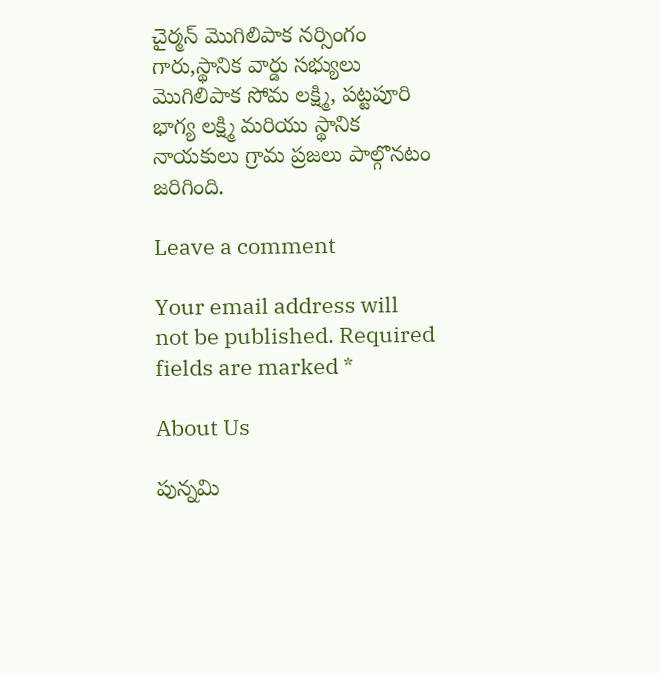చైర్మన్ మొగిలిపాక నర్సింగం గారు,స్థానిక వార్డు సభ్యులు మొగిలిపాక సోమ లక్ష్మి, పట్టపూరి భాగ్య లక్ష్మి మరియు స్థానిక నాయకులు గ్రామ ప్రజలు పాల్గొనటం జరిగింది.

Leave a comment

Your email address will not be published. Required fields are marked *

About Us

పున్నమి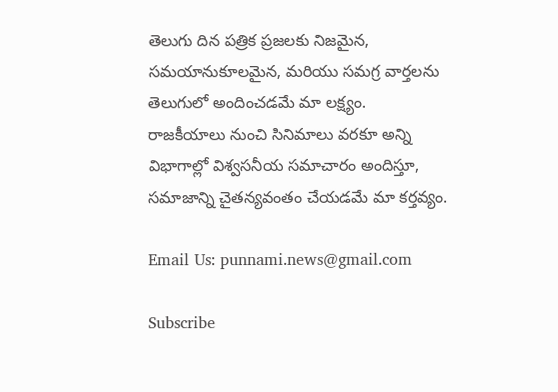తెలుగు దిన పత్రిక ప్రజలకు నిజమైన, సమయానుకూలమైన, మరియు సమగ్ర వార్తలను తెలుగులో అందించడమే మా లక్ష్యం.
రాజకీయాలు నుంచి సినిమాలు వరకూ అన్ని విభాగాల్లో విశ్వసనీయ సమాచారం అందిస్తూ, సమాజాన్ని చైతన్యవంతం చేయడమే మా కర్తవ్యం.

Email Us: punnami.news@gmail.com

Subscribe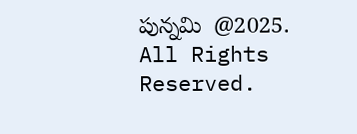పున్నమి  @2025. All Rights Reserved.